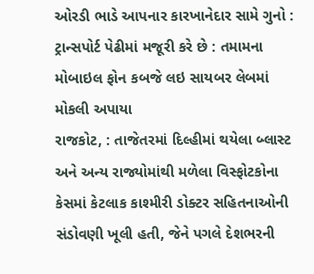ઓરડી ભાડે આપનાર કારખાનેદાર સામે ગુનો : ટ્રાન્સપોર્ટ પેઢીમાં મજૂરી કરે છે : તમામના મોબાઇલ ફોન કબજે લઇ સાયબર લેબમાં મોકલી અપાયા
રાજકોટ, : તાજેતરમાં દિલ્હીમાં થયેલા બ્લાસ્ટ અને અન્ય રાજ્યોમાંથી મળેલા વિસ્ફોટકોના કેસમાં કેટલાક કાશ્મીરી ડોક્ટર સહિતનાઓની સંડોવણી ખૂલી હતી, જેને પગલે દેશભરની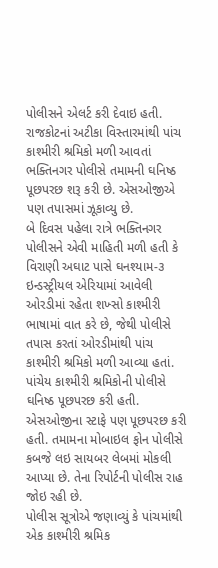પોલીસને એલર્ટ કરી દેવાઇ હતી. રાજકોટનાં અટીકા વિસ્તારમાંથી પાંચ કાશ્મીરી શ્રમિકો મળી આવતાં ભક્તિનગર પોલીસે તમામની ઘનિષ્ઠ પૂછપરછ શરૂ કરી છે. એસઓજીએ પણ તપાસમાં ઝૂકાવ્યુ છે.
બે દિવસ પહેલા રાત્રે ભક્તિનગર પોલીસને એવી માહિતી મળી હતી કે વિરાણી અઘાટ પાસે ઘનશ્યામ-૩ ઇન્ડસ્ટ્રીયલ એરિયામાં આવેલી ઓરડીમાં રહેતા શખ્સો કાશ્મીરી ભાષામાં વાત કરે છે, જેથી પોલીસે તપાસ કરતાં ઓરડીમાંથી પાંચ કાશ્મીરી શ્રમિકો મળી આવ્યા હતાં.
પાંચેય કાશ્મીરી શ્રમિકોની પોલીસે ઘનિષ્ઠ પૂછપરછ કરી હતી. એસઓજીના સ્ટાફે પણ પૂછપરછ કરી હતી. તમામના મોબાઇલ ફોન પોલીસે કબજે લઇ સાયબર લેબમાં મોકલી આપ્યા છે. તેના રિપોર્ટની પોલીસ રાહ જોઇ રહી છે.
પોલીસ સૂત્રોએ જણાવ્યું કે પાંચમાંથી એક કાશ્મીરી શ્રમિક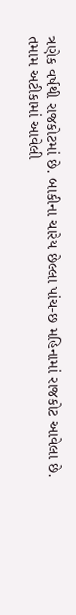ત્રણેક વર્ષથી રાજકોટમાં છે. બાકીના ચારેય છેલ્લા પાંચ-છ મહિનામાં રાજકોટ આવેલા છે. તમામ અટીકામાં આવેલી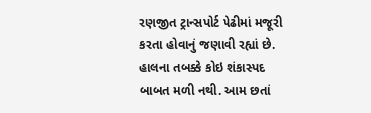રણજીત ટ્રાન્સપોર્ટ પેઢીમાં મજૂરી કરતા હોવાનું જણાવી રહ્યાં છે. હાલના તબક્કે કોઇ શંકાસ્પદ બાબત મળી નથી. આમ છતાં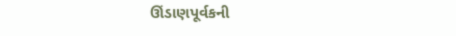ઊંડાણપૂર્વકની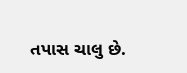તપાસ ચાલુ છે.